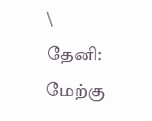\
தேனி: மேற்கு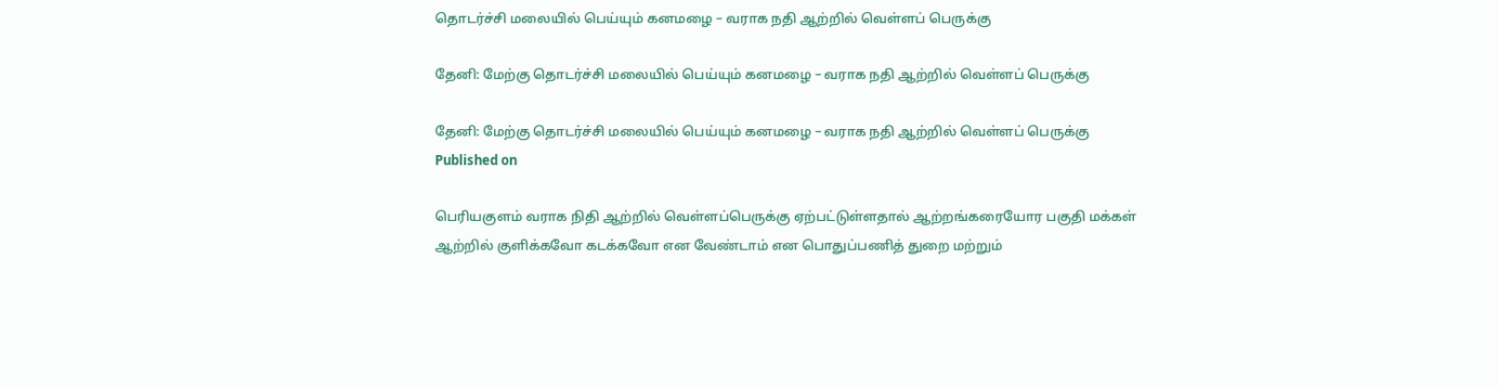தொடர்ச்சி மலையில் பெய்யும் கனமழை – வராக நதி ஆற்றில் வெள்ளப் பெருக்கு

தேனி: மேற்கு தொடர்ச்சி மலையில் பெய்யும் கனமழை – வராக நதி ஆற்றில் வெள்ளப் பெருக்கு

தேனி: மேற்கு தொடர்ச்சி மலையில் பெய்யும் கனமழை – வராக நதி ஆற்றில் வெள்ளப் பெருக்கு
Published on

பெரியகுளம் வராக நிதி ஆற்றில் வெள்ளப்பெருக்கு ஏற்பட்டுள்ளதால் ஆற்றங்கரையோர பகுதி மக்கள் ஆற்றில் குளிக்கவோ கடக்கவோ என வேண்டாம் என பொதுப்பணித் துறை மற்றும்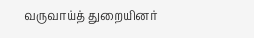வருவாய்த் துறையினர்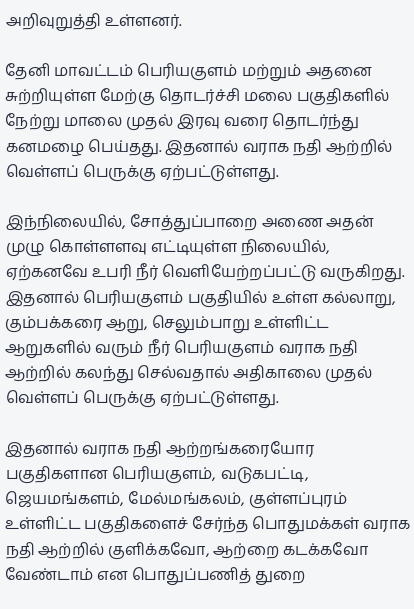அறிவுறுத்தி உள்ளனர்.

தேனி மாவட்டம் பெரியகுளம் மற்றும் அதனை சுற்றியுள்ள மேற்கு தொடர்ச்சி மலை பகுதிகளில் நேற்று மாலை முதல் இரவு வரை தொடர்ந்து கனமழை பெய்தது. இதனால் வராக நதி ஆற்றில் வெள்ளப் பெருக்கு ஏற்பட்டுள்ளது.

இந்நிலையில், சோத்துப்பாறை அணை அதன் முழு கொள்ளளவு எட்டியுள்ள நிலையில், ஏற்கனவே உபரி நீர் வெளியேற்றப்பட்டு வருகிறது. இதனால் பெரியகுளம் பகுதியில் உள்ள கல்லாறு, கும்பக்கரை ஆறு, செலும்பாறு உள்ளிட்ட ஆறுகளில் வரும் நீர் பெரியகுளம் வராக நதி ஆற்றில் கலந்து செல்வதால் அதிகாலை முதல் வெள்ளப் பெருக்கு ஏற்பட்டுள்ளது.

இதனால் வராக நதி ஆற்றங்கரையோர பகுதிகளான பெரியகுளம், வடுகபட்டி, ஜெயமங்களம், மேல்மங்கலம், குள்ளப்புரம் உள்ளிட்ட பகுதிகளைச் சேர்ந்த பொதுமக்கள் வராக நதி ஆற்றில் குளிக்கவோ, ஆற்றை கடக்கவோ வேண்டாம் என பொதுப்பணித் துறை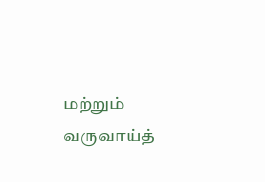மற்றும் வருவாய்த்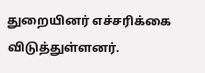துறையினர் எச்சரிக்கை விடுத்துள்ளனர்.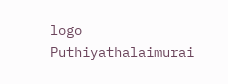logo
Puthiyathalaimurai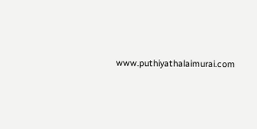www.puthiyathalaimurai.com